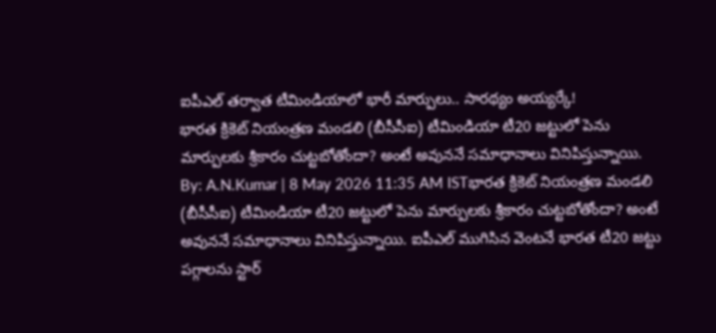ఐపీఎల్ తర్వాత టీమిండియాలో భారీ మార్పులు.. సారథ్యం అయ్యర్కే!
భారత క్రికెట్ నియంత్రణ మండలి (బీసీసీఐ) టీమిండియా టీ20 జట్టులో పెను మార్పులకు శ్రీకారం చుట్టబోతోందా? అంటే అవుననే సమాధానాలు వినిపిస్తున్నాయి.
By: A.N.Kumar | 8 May 2026 11:35 AM ISTభారత క్రికెట్ నియంత్రణ మండలి (బీసీసీఐ) టీమిండియా టీ20 జట్టులో పెను మార్పులకు శ్రీకారం చుట్టబోతోందా? అంటే అవుననే సమాధానాలు వినిపిస్తున్నాయి. ఐపీఎల్ ముగిసిన వెంటనే భారత టీ20 జట్టు పగ్గాలను స్టార్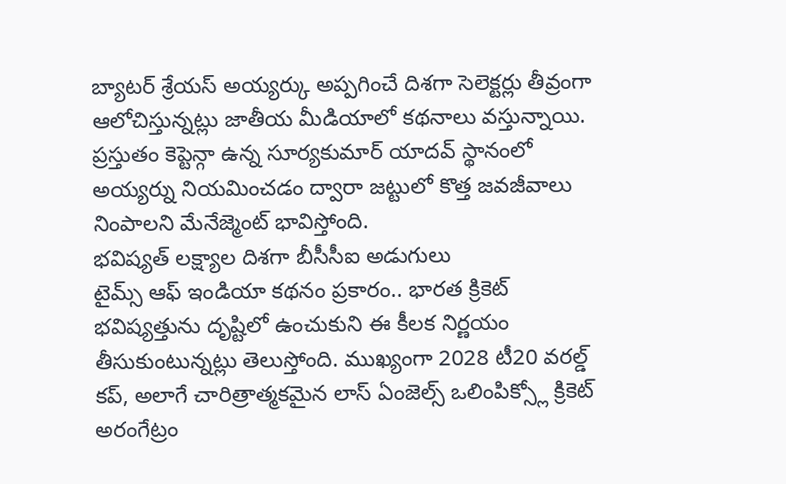బ్యాటర్ శ్రేయస్ అయ్యర్కు అప్పగించే దిశగా సెలెక్టర్లు తీవ్రంగా ఆలోచిస్తున్నట్లు జాతీయ మీడియాలో కథనాలు వస్తున్నాయి. ప్రస్తుతం కెప్టెన్గా ఉన్న సూర్యకుమార్ యాదవ్ స్థానంలో అయ్యర్ను నియమించడం ద్వారా జట్టులో కొత్త జవజీవాలు నింపాలని మేనేజ్మెంట్ భావిస్తోంది.
భవిష్యత్ లక్ష్యాల దిశగా బీసీసీఐ అడుగులు
టైమ్స్ ఆఫ్ ఇండియా కథనం ప్రకారం.. భారత క్రికెట్ భవిష్యత్తును దృష్టిలో ఉంచుకుని ఈ కీలక నిర్ణయం తీసుకుంటున్నట్లు తెలుస్తోంది. ముఖ్యంగా 2028 టీ20 వరల్డ్ కప్, అలాగే చారిత్రాత్మకమైన లాస్ ఏంజెల్స్ ఒలింపిక్స్లో క్రికెట్ అరంగేట్రం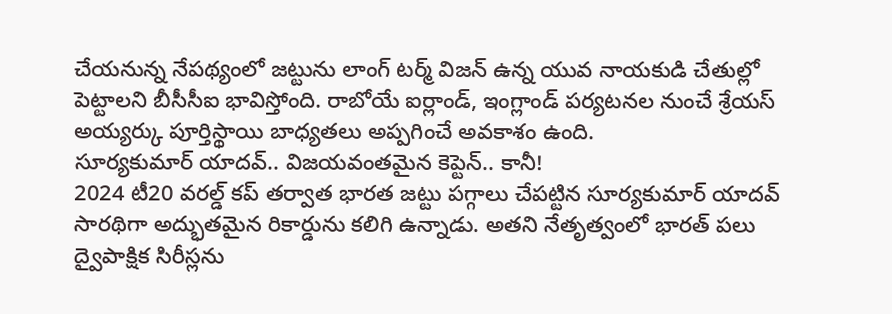చేయనున్న నేపథ్యంలో జట్టును లాంగ్ టర్మ్ విజన్ ఉన్న యువ నాయకుడి చేతుల్లో పెట్టాలని బీసీసీఐ భావిస్తోంది. రాబోయే ఐర్లాండ్, ఇంగ్లాండ్ పర్యటనల నుంచే శ్రేయస్ అయ్యర్కు పూర్తిస్థాయి బాధ్యతలు అప్పగించే అవకాశం ఉంది.
సూర్యకుమార్ యాదవ్.. విజయవంతమైన కెప్టెన్.. కానీ!
2024 టీ20 వరల్డ్ కప్ తర్వాత భారత జట్టు పగ్గాలు చేపట్టిన సూర్యకుమార్ యాదవ్ సారథిగా అద్భుతమైన రికార్డును కలిగి ఉన్నాడు. అతని నేతృత్వంలో భారత్ పలు ద్వైపాక్షిక సిరీస్లను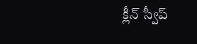క్లీన్ స్వీప్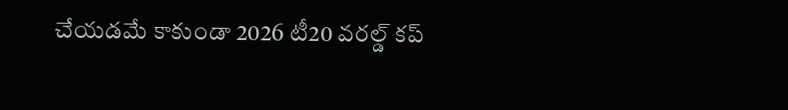చేయడమే కాకుండా 2026 టీ20 వరల్డ్ కప్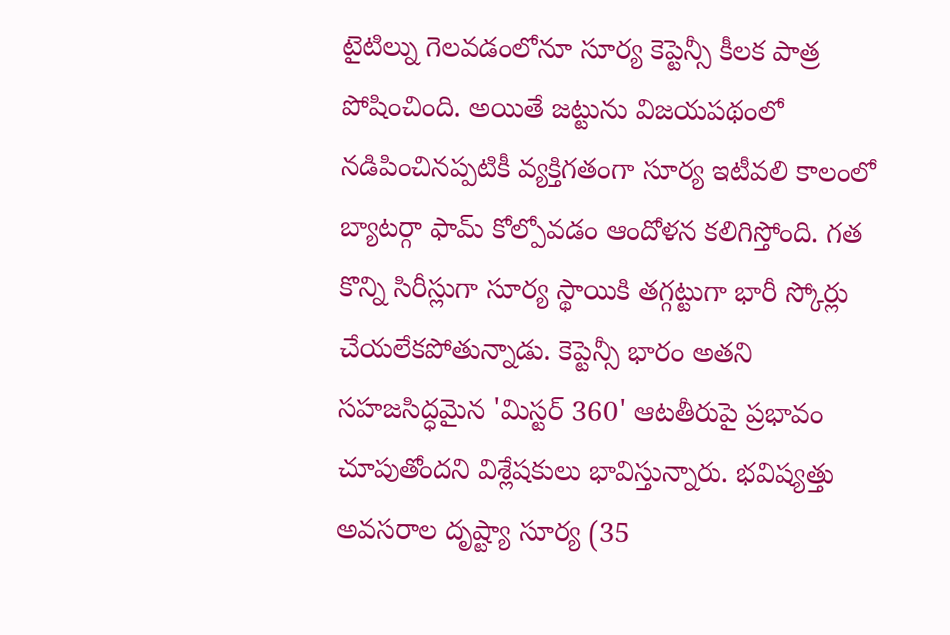టైటిల్ను గెలవడంలోనూ సూర్య కెప్టెన్సీ కీలక పాత్ర పోషించింది. అయితే జట్టును విజయపథంలో నడిపించినప్పటికీ వ్యక్తిగతంగా సూర్య ఇటీవలి కాలంలో బ్యాటర్గా ఫామ్ కోల్పోవడం ఆందోళన కలిగిస్తోంది. గత కొన్ని సిరీస్లుగా సూర్య స్థాయికి తగ్గట్టుగా భారీ స్కోర్లు చేయలేకపోతున్నాడు. కెప్టెన్సీ భారం అతని సహజసిద్ధమైన 'మిస్టర్ 360' ఆటతీరుపై ప్రభావం చూపుతోందని విశ్లేషకులు భావిస్తున్నారు. భవిష్యత్తు అవసరాల దృష్ట్యా సూర్య (35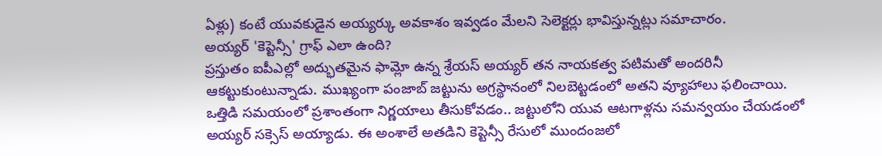ఏళ్లు) కంటే యువకుడైన అయ్యర్కు అవకాశం ఇవ్వడం మేలని సెలెక్టర్లు భావిస్తున్నట్లు సమాచారం.
అయ్యర్ 'కెప్టెన్సీ' గ్రాఫ్ ఎలా ఉంది?
ప్రస్తుతం ఐపీఎల్లో అద్భుతమైన ఫామ్లో ఉన్న శ్రేయస్ అయ్యర్ తన నాయకత్వ పటిమతో అందరినీ ఆకట్టుకుంటున్నాడు. ముఖ్యంగా పంజాబ్ జట్టును అగ్రస్థానంలో నిలబెట్టడంలో అతని వ్యూహాలు ఫలించాయి. ఒత్తిడి సమయంలో ప్రశాంతంగా నిర్ణయాలు తీసుకోవడం.. జట్టులోని యువ ఆటగాళ్లను సమన్వయం చేయడంలో అయ్యర్ సక్సెస్ అయ్యాడు. ఈ అంశాలే అతడిని కెప్టెన్సీ రేసులో ముందంజలో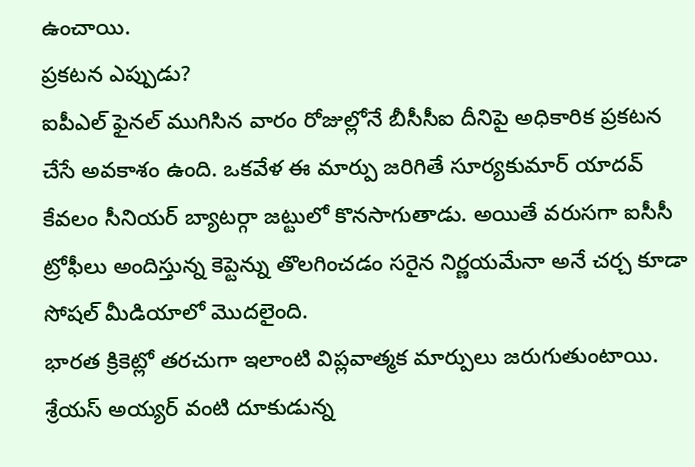ఉంచాయి.
ప్రకటన ఎప్పుడు?
ఐపీఎల్ ఫైనల్ ముగిసిన వారం రోజుల్లోనే బీసీసీఐ దీనిపై అధికారిక ప్రకటన చేసే అవకాశం ఉంది. ఒకవేళ ఈ మార్పు జరిగితే సూర్యకుమార్ యాదవ్ కేవలం సీనియర్ బ్యాటర్గా జట్టులో కొనసాగుతాడు. అయితే వరుసగా ఐసీసీ ట్రోఫీలు అందిస్తున్న కెప్టెన్ను తొలగించడం సరైన నిర్ణయమేనా అనే చర్చ కూడా సోషల్ మీడియాలో మొదలైంది.
భారత క్రికెట్లో తరచుగా ఇలాంటి విప్లవాత్మక మార్పులు జరుగుతుంటాయి. శ్రేయస్ అయ్యర్ వంటి దూకుడున్న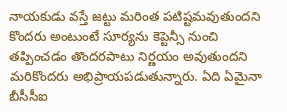నాయకుడు వస్తే జట్టు మరింత పటిష్టమవుతుందని కొందరు అంటుంటే సూర్యను కెప్టెన్సీ నుంచి తప్పించడం తొందరపాటు నిర్ణయం అవుతుందని మరికొందరు అభిప్రాయపడుతున్నారు. ఏది ఏమైనా బీసీసీఐ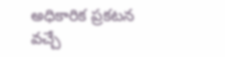అధికారిక ప్రకటన వచ్చే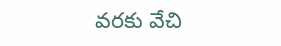వరకు వేచి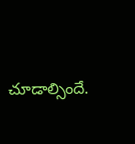చూడాల్సిందే.